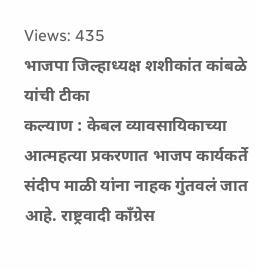Views: 435
भाजपा जिल्हाध्यक्ष शशीकांत कांबळे यांची टीका
कल्याण : केबल व्यावसायिकाच्या आत्महत्या प्रकरणात भाजप कार्यकर्ते संदीप माळी यांना नाहक गुंतवलं जात आहे. राष्ट्रवादी काँग्रेस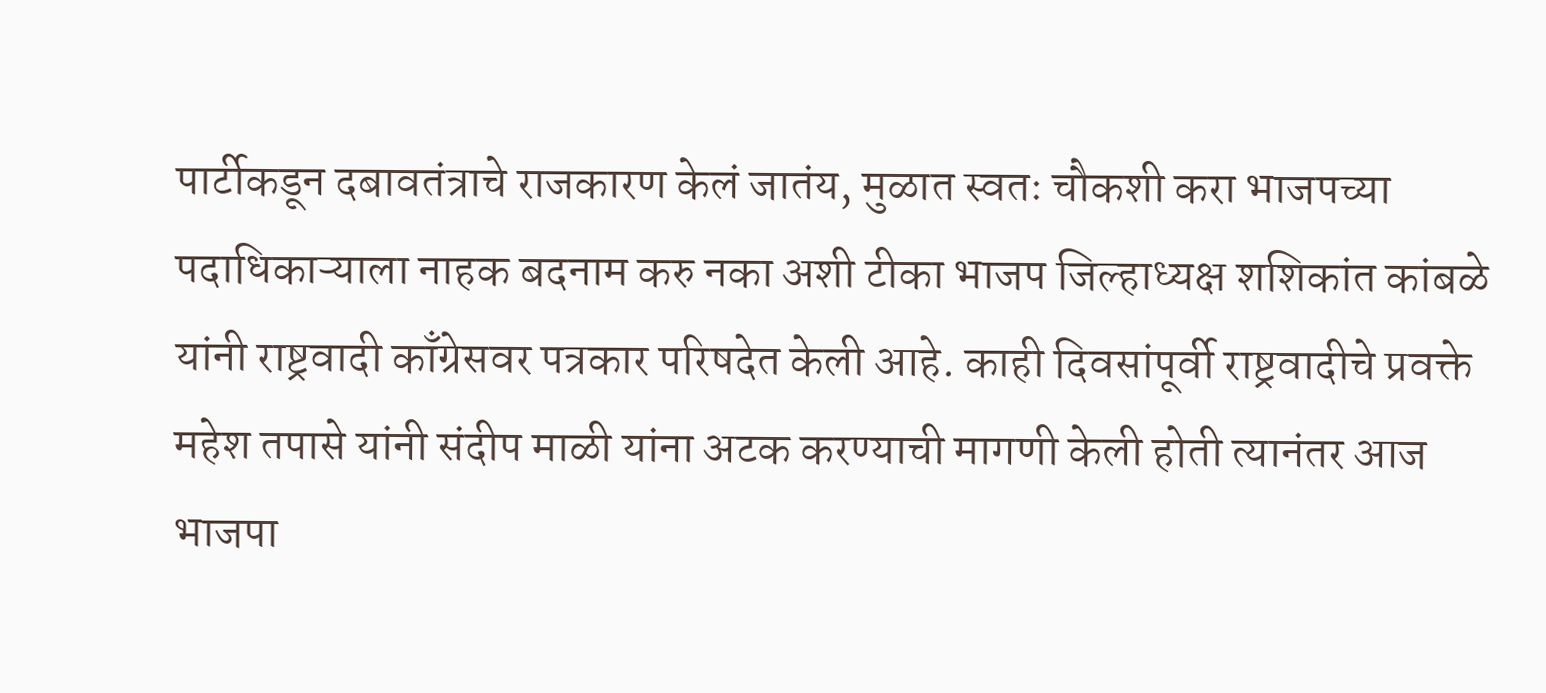पार्टीकडून दबावतंत्राचे राजकारण केलं जातंय, मुळात स्वतः चौकशी करा भाजपच्या पदाधिकाऱ्याला नाहक बदनाम करु नका अशी टीका भाजप जिल्हाध्यक्ष शशिकांत कांबळे यांनी राष्ट्रवादी काँग्रेसवर पत्रकार परिषदेत केली आहे. काही दिवसांपूर्वी राष्ट्रवादीचे प्रवक्ते महेश तपासे यांनी संदीप माळी यांना अटक करण्याची मागणी केली होती त्यानंतर आज भाजपा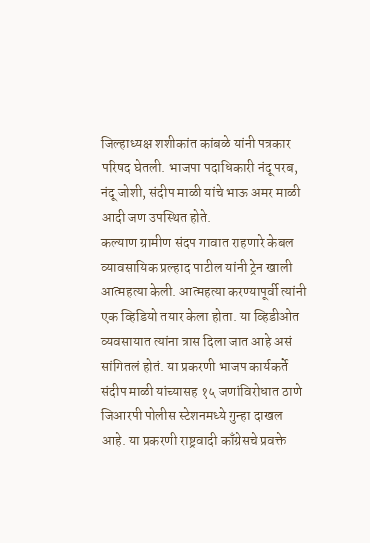जिल्हाध्यक्ष शशीकांत कांबळे यांनी पत्रकार परिषद घेतली. भाजपा पदाधिकारी नंदू परब, नंदू जोशी, संदीप माळी यांचे भाऊ अमर माळी आदी जण उपस्थित होते.
कल्याण ग्रामीण संदप गावात राहणारे केबल व्यावसायिक प्रल्हाद पाटील यांनी ट्रेन खाली आत्महत्या केली. आत्महत्या करण्यापूर्वी त्यांनी एक व्हिडियो तयार केला होता. या व्हिडीओत व्यवसायात त्यांना त्रास दिला जात आहे असं सांगितलं होतं. या प्रकरणी भाजप कार्यकर्ते संदीप माळी यांच्यासह १५ जणांविरोधात ठाणे जिआरपी पोलीस स्टेशनमध्ये गुन्हा दाखल आहे. या प्रकरणी राष्ट्रवादी काँग्रेसचे प्रवक्ते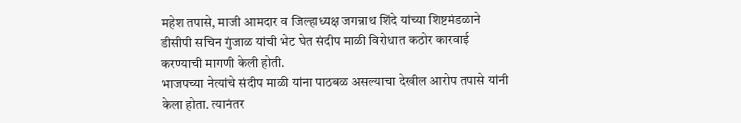महेश तपासे, माजी आमदार व जिल्हाध्यक्ष जगन्नाथ शिंदे यांच्या शिष्टमंडळाने डीसीपी सचिन गुंजाळ यांची भेट घेत संदीप माळी विरोधात कठोर कारवाई करण्याची मागणी केली होती.
भाजपच्या नेत्यांचे संदीप माळी यांना पाठबळ असल्याचा देखील आरोप तपासे यांनी केला होता. त्यानंतर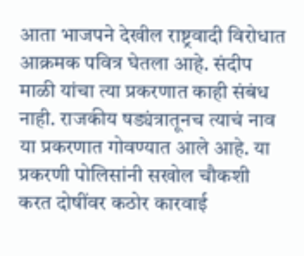आता भाजपने देखील राष्ट्रवादी विरोधात आक्रमक पवित्र घेतला आहे. संदीप माळी यांचा त्या प्रकरणात काही संबंध नाही. राजकीय षड्यंत्रातूनच त्याचं नाव या प्रकरणात गोवण्यात आले आहे. या प्रकरणी पोलिसांनी सखोल चौकशी करत दोषींवर कठोर कारवाई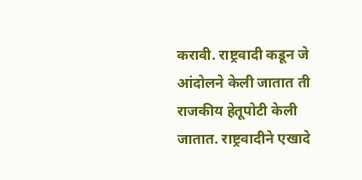करावी. राष्ट्रवादी कडून जे आंदोलने केली जातात ती राजकीय हेतूपोटी केली जातात. राष्ट्रवादीने एखादे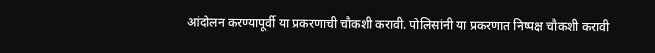आंदोलन करण्यापूर्वी या प्रकरणाची चौकशी करावी. पोलिसांनी या प्रकरणात निष्पक्ष चौकशी करावी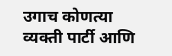उगाच कोणत्या व्यक्ती पार्टी आणि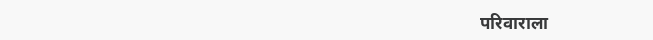परिवाराला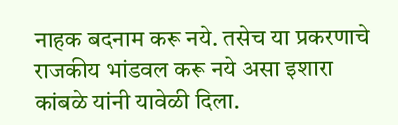नाहक बदनाम करू नये. तसेच या प्रकरणाचे राजकीय भांडवल करू नये असा इशारा कांबळे यांनी यावेळी दिला.